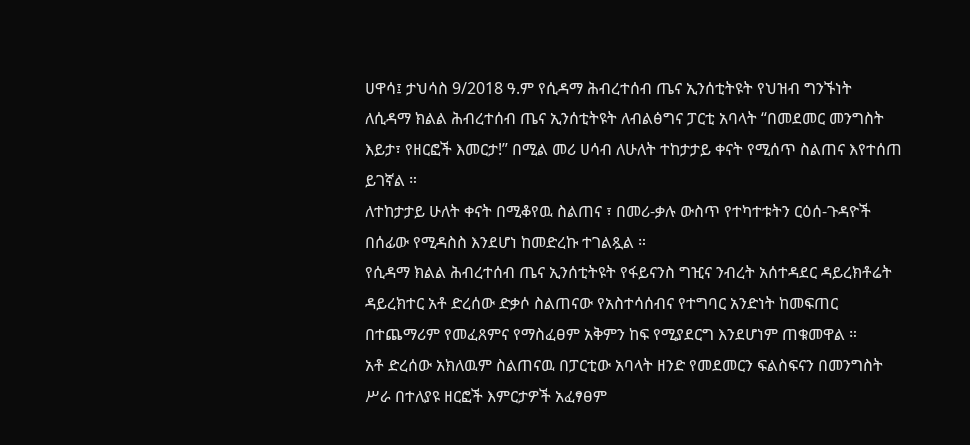ሀዋሳ፤ ታህሳስ 9/2018 ዓ.ም የሲዳማ ሕብረተሰብ ጤና ኢንሰቲትዩት የህዝብ ግንኙነት
ለሲዳማ ክልል ሕብረተሰብ ጤና ኢንሰቲትዩት ለብልፅግና ፓርቲ አባላት “በመደመር መንግስት እይታ፣ የዘርፎች እመርታ!” በሚል መሪ ሀሳብ ለሁለት ተከታታይ ቀናት የሚሰጥ ስልጠና እየተሰጠ ይገኛል ።
ለተከታታይ ሁለት ቀናት በሚቆየዉ ስልጠና ፣ በመሪ-ቃሉ ውስጥ የተካተቱትን ርዕሰ-ጉዳዮች በሰፊው የሚዳስስ እንደሆነ ከመድረኩ ተገልጿል ።
የሲዳማ ክልል ሕብረተሰብ ጤና ኢንሰቲትዩት የፋይናንስ ግዢና ንብረት አሰተዳደር ዳይረክቶሬት ዳይረክተር አቶ ድረሰው ድቃሶ ስልጠናው የአስተሳሰብና የተግባር አንድነት ከመፍጠር በተጨማሪም የመፈጸምና የማስፈፀም አቅምን ከፍ የሚያደርግ እንደሆነም ጠቁመዋል ።
አቶ ድረሰው አክለዉም ስልጠናዉ በፓርቲው አባላት ዘንድ የመደመርን ፍልስፍናን በመንግስት ሥራ በተለያዩ ዘርፎች እምርታዎች አፈፃፀም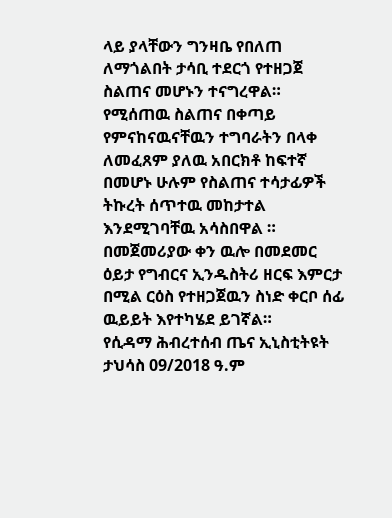ላይ ያላቸውን ግንዛቤ የበለጠ ለማጎልበት ታሳቢ ተደርጎ የተዘጋጀ ስልጠና መሆኑን ተናግረዋል።
የሚሰጠዉ ስልጠና በቀጣይ የምናከናዉናቸዉን ተግባራትን በላቀ ለመፈጸም ያለዉ አበርክቶ ከፍተኛ በመሆኑ ሁሉም የስልጠና ተሳታፊዎች ትኩረት ሰጥተዉ መከታተል እንደሚገባቸዉ አሳስበዋል ።
በመጀመሪያው ቀን ዉሎ በመደመር ዕይታ የግብርና ኢንዱስትሪ ዘርፍ እምርታ በሚል ርዕስ የተዘጋጀዉን ስነድ ቀርቦ ሰፊ ዉይይት እየተካሄደ ይገኛል።
የሲዳማ ሕብረተሰብ ጤና ኢኒስቲትዩት
ታህሳስ 09/2018 ዓ.ም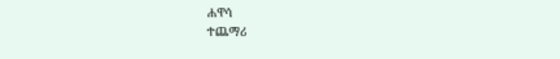ሐዋሳ
ተጨማሪ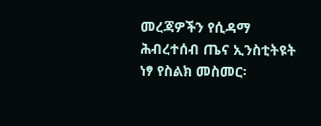መረጃዎችን የሲዳማ ሕብረተሰብ ጤና ኢንስቲትዩት
ነፃ የስልክ መስመር፡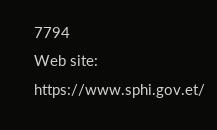7794
Web site: https://www.sphi.gov.et/